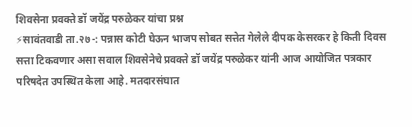शिवसेना प्रवक्ते डॉ जयेंद्र परुळेकर यांचा प्रश्न
⚡सावंतवाडी ता.२७-: पन्नास कोटी घेऊन भाजप सोबत सत्तेत गेलेले दीपक केसरकर हे किती दिवस सत्ता टिकवणार असा सवाल शिवसेनेचे प्रवक्ते डॉ जयेंद्र परुळेकर यांनी आज आयोजित पत्रकार परिषदेत उपस्थित केला आहे. मतदारसंघात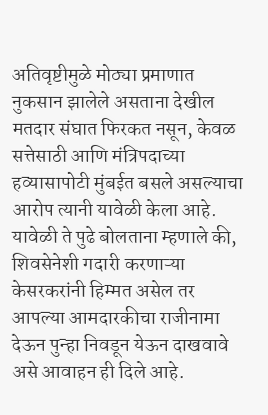अतिवृष्टीमुळे मोठ्या प्रमाणात नुकसान झालेले असताना देखील मतदार संघात फिरकत नसून, केवळ सत्तेसाठी आणि मंत्रिपदाच्या हव्यासापोटी मुंबईत बसले असल्याचा आरोप त्यानी यावेळी केला आहे.
यावेळी ते पुढे बोलताना म्हणाले की, शिवसेनेशी गदारी करणाऱ्या केसरकरांनी हिम्मत असेल तर आपल्या आमदारकीचा राजीनामा देऊन पुन्हा निवडून येऊन दाखवावे असे आवाहन ही दिले आहे.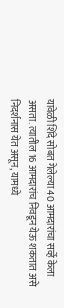यावेळी शिंदे सोबत गेलेल्या 40 आमदारांचा सर्व्हे केला असता. त्यातील 16 आमदारांच निवडून येऊ शकतात असे निदर्शनास येत असून, यामध्ये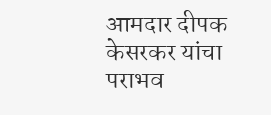आमदार दीपक केसरकर यांचा पराभव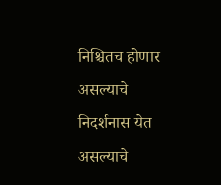निश्चितच होणार असल्याचे निदर्शनास येत असल्याचे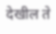देखील ते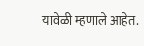यावेळी म्हणाले आहेत.